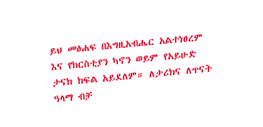ይህ መፅሐፍ በእግዚአብሔር አልተነፀረም እና የክርስቲያን ካኖን ወይም የአይሁድ ታናክ ክፍል አይደለም። ለታሪክና ለጥናት ዓላማ ብቻ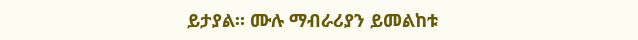ይታያል። ሙሉ ማብራሪያን ይመልከቱ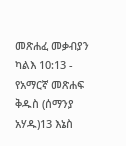መጽሐፈ መቃብያን ካልእ 10:13 - የአማርኛ መጽሐፍ ቅዱስ (ሰማንያ አሃዱ)13 እኔስ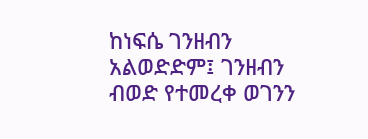ከነፍሴ ገንዘብን አልወድድም፤ ገንዘብን ብወድ የተመረቀ ወገንን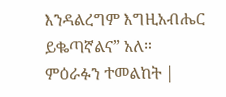እንዳልረግም እግዚአብሔር ይቈጣኛልና” አለ። ምዕራፉን ተመልከት |